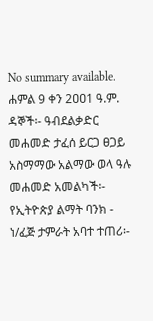No summary available.
ሐምል 9 ቀን 2ዐዐ1 ዓ.ም.
ዳኞች፡- ዓብደልቃድር መሐመድ ታፈሰ ይርጋ ፀጋይ አስማማው አልማው ወላ ዓሉ መሐመድ አመልካች፡- የኢትዮጵያ ልማት ባንክ - ነ/ፈጅ ታምራት አባተ ተጠሪ፡-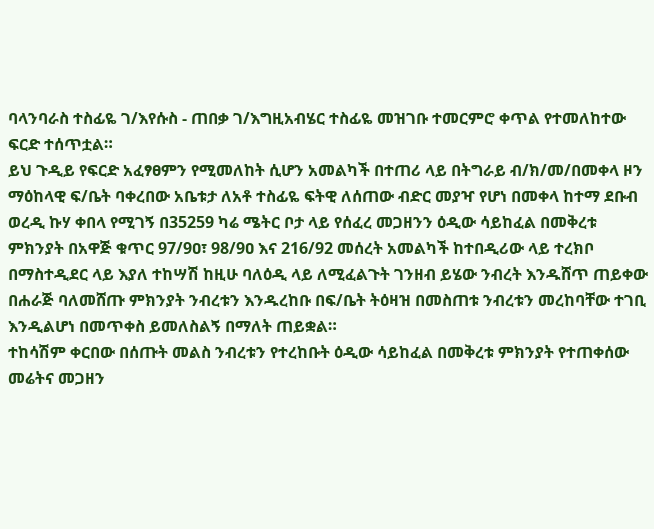ባላንባራስ ተስፊዬ ገ/እየሱስ - ጠበቃ ገ/እግዚአብሄር ተስፊዬ መዝገቡ ተመርምሮ ቀጥል የተመለከተው ፍርድ ተሰጥቷል።
ይህ ጉዲይ የፍርድ አፈፃፀምን የሚመለከት ሲሆን አመልካች በተጠሪ ላይ በትግራይ ብ/ክ/መ/በመቀላ ዞን ማዕከላዊ ፍ/ቤት ባቀረበው አቤቱታ ለአቶ ተስፊዬ ፍትዊ ለሰጠው ብድር መያዣ የሆነ በመቀላ ከተማ ደቡብ ወረዲ ኩሃ ቀበላ የሚገኝ በ35259 ካሬ ሜትር ቦታ ላይ የሰፈረ መጋዘንን ዕዲው ሳይከፈል በመቅረቱ ምክንያት በአዋጅ ቁጥር 97/9ዐ፣ 98/9ዐ እና 216/92 መሰረት አመልካች ከተበዲሪው ላይ ተረክቦ በማስተዲደር ላይ እያለ ተከሣሽ ከዚሁ ባለዕዲ ላይ ለሚፈልጉት ገንዘብ ይሄው ንብረት እንዱሸጥ ጠይቀው በሐራጅ ባለመሸጡ ምክንያት ንብረቱን እንዱረከቡ በፍ/ቤት ትዕዛዝ በመስጠቱ ንብረቱን መረከባቸው ተገቢ እንዲልሆነ በመጥቀስ ይመለስልኝ በማለት ጠይቋል።
ተከሳሽም ቀርበው በሰጡት መልስ ንብረቱን የተረከቡት ዕዲው ሳይከፈል በመቅረቱ ምክንያት የተጠቀሰው መሬትና መጋዘን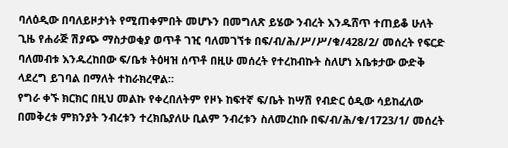ባለዕዲው በባለይዞታነት የሚጠቀምበት መሆኑን በመግለጽ ይሄው ንብረት እንዱሸጥ ተጠይቆ ሁለት ጊዜ የሐራጅ ሽያጭ ማስታወቂያ ወጥቶ ገዢ ባለመገኘቱ በፍ/ብ/ሕ/ሥ/ሥ/ቁ/428/2/ መሰረት የፍርድ ባለመብቱ እንዱረከበው ፍ/ቤቱ ትዕዛዝ ሰጥቶ በዚሁ መሰረት የተረከብኩት ስለሆነ አቤቱታው ውድቅ ላደረግ ይገባል በማለት ተከራክረዋል።
የግራ ቀኙ ክርክር በዚህ መልኩ የቀረበለትም የዞኑ ከፍተኛ ፍ/ቤት ከሣሽ የብድር ዕዲው ሳይከፈለው በመቅረቱ ምክንያት ንብረቱን ተረክቤያለሁ ቢልም ንብረቱን ስለመረከቡ በፍ/ብ/ሕ/ቁ/1723/1/ መሰረት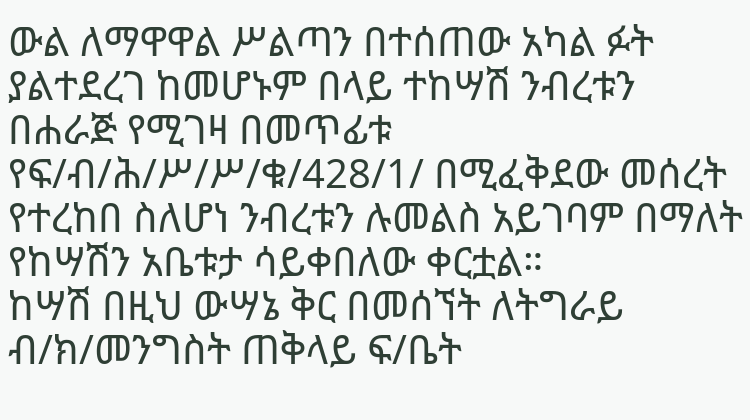ውል ለማዋዋል ሥልጣን በተሰጠው አካል ፉት ያልተደረገ ከመሆኑም በላይ ተከሣሽ ንብረቱን በሐራጅ የሚገዛ በመጥፊቱ የፍ/ብ/ሕ/ሥ/ሥ/ቁ/428/1/ በሚፈቅደው መሰረት የተረከበ ስለሆነ ንብረቱን ሉመልስ አይገባም በማለት የከሣሽን አቤቱታ ሳይቀበለው ቀርቷል።
ከሣሽ በዚህ ውሣኔ ቅር በመሰኘት ለትግራይ ብ/ክ/መንግስት ጠቅላይ ፍ/ቤት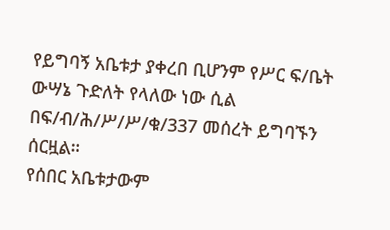የይግባኝ አቤቱታ ያቀረበ ቢሆንም የሥር ፍ/ቤት ውሣኔ ጉድለት የላለው ነው ሲል በፍ/ብ/ሕ/ሥ/ሥ/ቁ/337 መሰረት ይግባኙን ሰርዟል።
የሰበር አቤቱታውም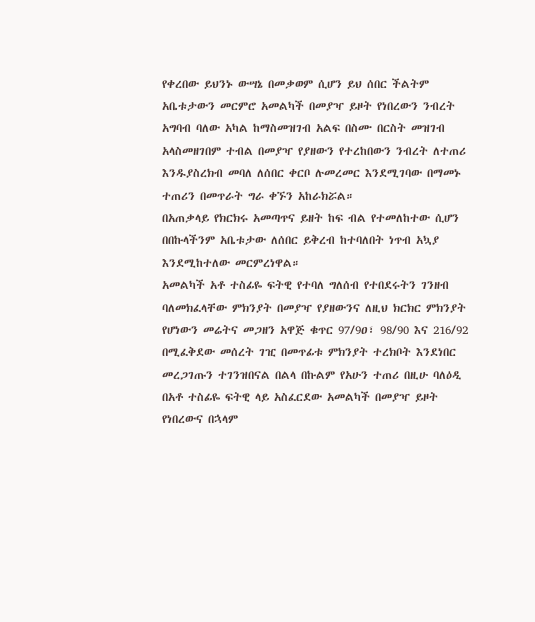የቀረበው ይህንኑ ውሣኔ በመቃወም ሲሆን ይህ ሰበር ችልትም አቤቱታውን መርምሮ አመልካች በመያዣ ይዞት የነበረውን ንብረት አግባብ ባለው አካል ከማስመዝገብ አልፍ በስሙ በርስት መዝገብ አላስመዘገበም ተብል በመያዣ የያዘውን የተረከበውን ንብረት ለተጠሪ እንዱያስረክብ መባለ ለሰበር ቀርቦ ሉመረመር እንደሚገባው በማመኑ ተጠሪን በመጥራት ግራ ቀኙን አከራክሯል።
በአጠቃላይ የክርክሩ አመጣጥና ይዘት ከፍ ብል የተመለከተው ሲሆን በበኩላችንም አቤቱታው ለሰበር ይቅረብ ከተባለበት ነጥብ አኳያ እንደሚከተለው መርምረነዋል።
አመልካች አቶ ተስፊዬ ፍትዊ የተባለ ግለሰብ የተበደሩትን ገንዘብ ባለመክፈላቸው ምክንያት በመያዣ የያዘውንና ለዚህ ክርክር ምክንያት የሆነውን መሬትና መጋዘን አዋጅ ቁጥር 97/9ዐ፣ 98/90 እና 216/92 በሚፈቅደው መሰረት ገዢ በመጥፊቱ ምክንያት ተረክቦት እንደነበር መረጋገጡን ተገንዝበናል በልላ በኩልም የአሁን ተጠሪ በዚሁ ባለዕዲ በአቶ ተስፊዬ ፍትዊ ላይ አስፈርደው አመልካች በመያዣ ይዞት የነበረውና በኋላም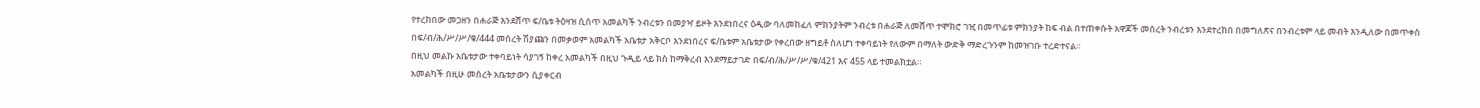የተረከበው መጋዘን በሐራጅ እንደሸጥ ፍ/ቤቱ ትዕዛዝ ሲሰጥ አመልካች ንብረቱን በመያዣ ይዞት እንደነበረና ዕዲው ባለመከፈለ ምክንያትም ንብረቱ በሐራጅ ለመሸጥ ተሞክሮ ገዢ በመጥፊቱ ምክንያት ከፍ ብል በተጠቀሱት አዋጆች መሰረት ንብረቱን እንደተረከበ በመግለጽና በንብረቱም ላይ መብት እንዲለው በመጥቀስ በፍ/ብ/ሕ/ሥ/ሥ/ቁ/444 መሰረት ሽያጩን በመቃወም አመልካች አቤቱታ አቅርቦ እንደነበረና ፍ/ቤቱም አቤቱታው የቀረበው ዘግይቶ ስለሆነ ተቀባይነት የለውም በማለት ውድቅ ማድረጉንም ከመዝገቡ ተረድተናል።
በዚህ መልኩ አቤቱታው ተቀባይነት ሳያገኝ ከቀረ አመልካች በዚህ ጉዲይ ላይ ክስ ከማቅረብ እንደማይታገድ በፍ/ብ/ሕ/ሥ/ሥ/ቁ/421 እና 455 ላይ ተመልክቷል።
አመልካች በዚሁ መሰረት አቤቱታውን ሲያቀርብ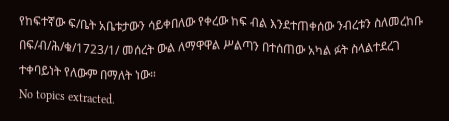የከፍተኛው ፍ/ቤት አቤቱታውን ሳይቀበለው የቀረው ከፍ ብል እንደተጠቀሰው ንብረቱን ስለመረከቡ በፍ/ብ/ሕ/ቁ/1723/1/ መሰረት ውል ለማዋዋል ሥልጣን በተሰጠው አካል ፉት ስላልተደረገ ተቀባይነት የለውም በማለት ነው።
No topics extracted.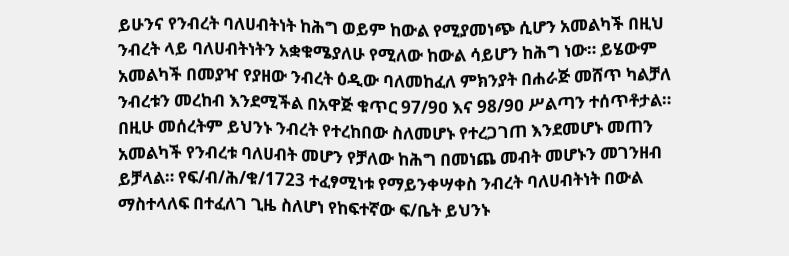ይሁንና የንብረት ባለሀብትነት ከሕግ ወይም ከውል የሚያመነጭ ሲሆን አመልካች በዚህ ንብረት ላይ ባለሀብትነትን አቋቁሜያለሁ የሚለው ከውል ሳይሆን ከሕግ ነው። ይሄውም አመልካች በመያዣ የያዘው ንብረት ዕዲው ባለመከፈለ ምክንያት በሐራጅ መሸጥ ካልቻለ ንብረቱን መረከብ እንደሚችል በአዋጅ ቁጥር 97/9ዐ እና 98/9ዐ ሥልጣን ተሰጥቶታል። በዚሁ መሰረትም ይህንኑ ንብረት የተረከበው ስለመሆኑ የተረጋገጠ እንደመሆኑ መጠን አመልካች የንብረቱ ባለሀብት መሆን የቻለው ከሕግ በመነጨ መብት መሆኑን መገንዘብ ይቻላል። የፍ/ብ/ሕ/ቁ/1723 ተፈፃሚነቱ የማይንቀሣቀስ ንብረት ባለሀብትነት በውል ማስተላለፍ በተፈለገ ጊዜ ስለሆነ የከፍተኛው ፍ/ቤት ይህንኑ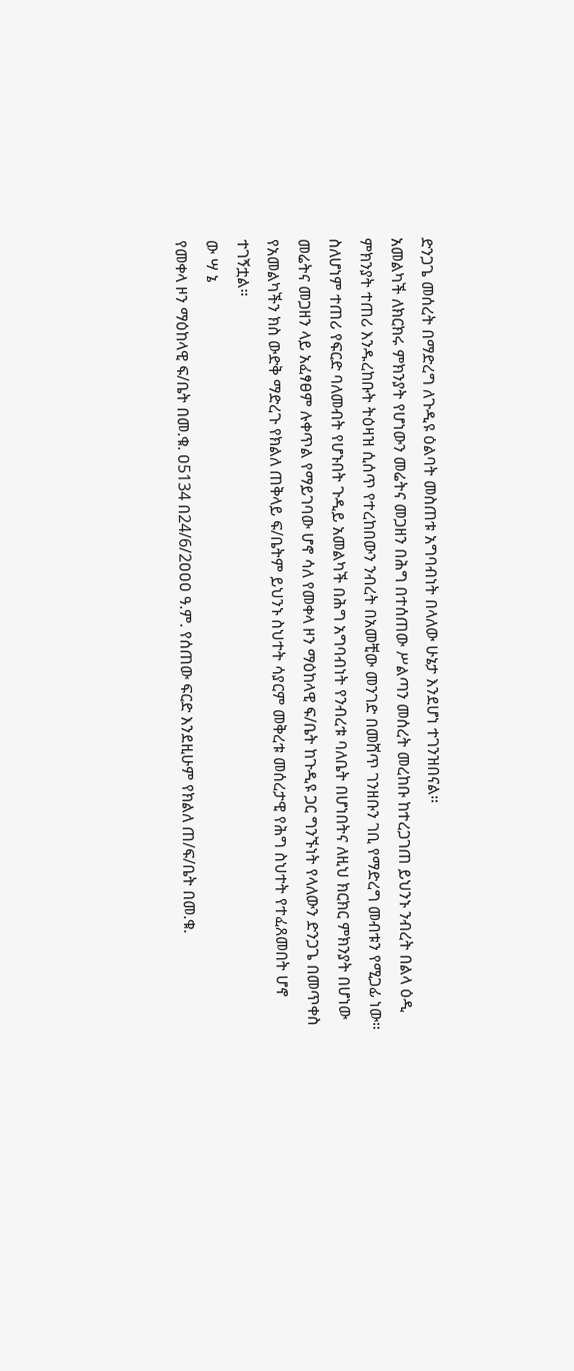ድንጋጌ መሰረት በማድረግ ለጉዲዩ ዕልባት መስጠቱ አግባብነት በላለው ሁኔታ እንደሆነ ተገንዝበናል።
አመልካች ለክርክሩ ምክንያት የሆነውን መሬትና መጋዘን በሕግ በተሰጠው ሥልጣን መሰረት መረከቡ ከተረጋገጠ ይህንኑ ንብረት በልላ ዕዲ ምክንያት ተጠሪ እንዱረከቡት ትዕዛዝ ሲሰጥ የተረከበውን ንብረት በአመቺው መንገድ በመሸጥ ገንዘቡን ገቢ የማድረግ መብቱን የሚጋፊ ነው።
ስለሆነም ተጠሪ የፍርድ ባለመብት የሆኑበት ጉዲይ አመልካች በሕግ አግባብነት የንብረቱ ባለቤት በሆነበትና ለዚህ ክርክር ምክንያት በሆነው መሬትና መጋዘን ላይ አፈፃፀም ሉቀጥል የማይገባው ሆኖ ሳለ የመቀላ ዞን ማዕከላዊ ፍ/ቤት ከጉዲዩ ጋር ግንኙነት የላለውን ድንጋጌ በመጥቀስ የአመልካችን ክስ ውድቅ ማድረጉ የክልለ ጠቅላይ ፍ/ቤትም ይህንኑ ስህተት ሳያርም መቅረቱ መሰረታዊ የሕግ ስህተት የተፈጸመበት ሆኖ ተገኝቷል።
ው ሣ ኔ
የመቀላ ዞን ማዕከላዊ ፍ/ቤት በመ.ቁ. ዐ5134 በ24/6/2ዐዐዐ ዓ.ም. የሰጠው ፍርድ እንደዚሁም የክልለ ጠ/ፍ/ቤት በመ.ቁ.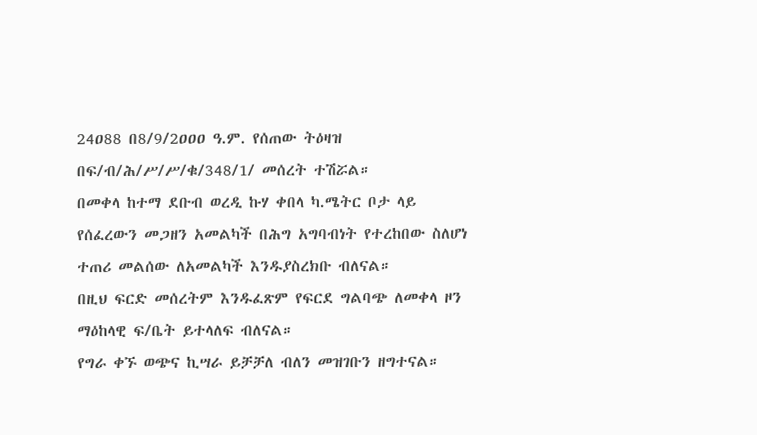24ዐ88 በ8/9/2ዐዐዐ ዓ.ም. የሰጠው ትዕዛዝ በፍ/ብ/ሕ/ሥ/ሥ/ቁ/348/1/ መሰረት ተሽሯል።
በመቀላ ከተማ ደቡብ ወረዲ ኩሃ ቀበላ ካ.ሜትር ቦታ ላይ የሰፈረውን መጋዘን አመልካች በሕግ አግባብነት የተረከበው ስለሆነ ተጠሪ መልሰው ለአመልካች እንዱያስረክቡ ብለናል።
በዚህ ፍርድ መሰረትም እንዱፈጽም የፍርደ ግልባጭ ለመቀላ ዞን ማዕከላዊ ፍ/ቤት ይተላለፍ ብለናል።
የግራ ቀኙ ወጭና ኪሣራ ይቻቻለ ብለን መዝገቡን ዘግተናል።